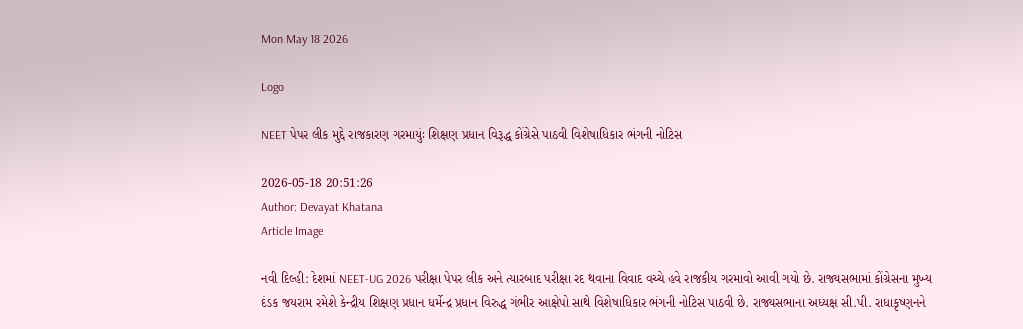Mon May 18 2026

Logo

NEET પેપર લીક મુદ્દે રાજકારણ ગરમાયુંઃ શિક્ષણ પ્રધાન વિરૂદ્ધ કોંગ્રેસે પાઠવી વિશેષાધિકાર ભંગની નોટિસ

2026-05-18 20:51:26
Author: Devayat Khatana
Article Image

નવી દિલ્હી: દેશમાં NEET-UG 2026 પરીક્ષા પેપર લીક અને ત્યારબાદ પરીક્ષા રદ થવાના વિવાદ વચ્ચે હવે રાજકીય ગરમાવો આવી ગયો છે. રાજ્યસભામાં કોંગ્રેસના મુખ્ય દંડક જયરામ રમેશે કેન્દ્રીય શિક્ષણ પ્રધાન ધર્મેન્દ્ર પ્રધાન વિરુદ્ધ ગંભીર આક્ષેપો સાથે વિશેષાધિકાર ભંગની નોટિસ પાઠવી છે. રાજ્યસભાના અધ્યક્ષ સી.પી. રાધાકૃષ્ણનને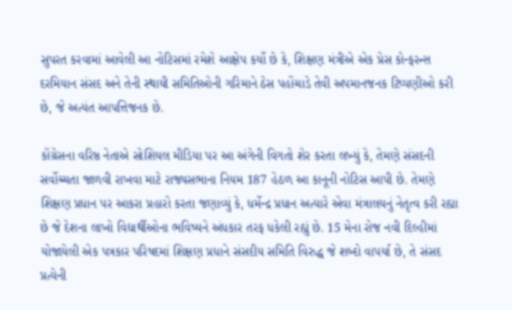સુપરત કરવામાં આવેલી આ નોટિસમાં રમેશે આક્ષેપ કર્યો છે કે, શિક્ષણ મંત્રીએ એક પ્રેસ કોન્ફરન્સ દરમિયાન સંસદ અને તેની સ્થાયી સમિતિઓની ગરિમાને ઠેસ પહોંચાડે તેવી અપમાનજનક ટિપ્પણીઓ કરી છે, જે અત્યંત આપત્તિજનક છે.

કોંગ્રેસના વરિષ્ઠ નેતાએ સોશિયલ મીડિયા પર આ અંગેની વિગતો શેર કરતા લખ્યું કે, તેમણે સંસદની સર્વોચ્ચતા જાળવી રાખવા માટે રાજ્યસભાના નિયમ 187 હેઠળ આ કાનૂની નોટિસ આપી છે. તેમણે શિક્ષણ પ્રધાન પર આકરા પ્રહારો કરતા જણાવ્યું કે, ધર્મેન્દ્ર પ્રધાન અત્યારે એવા મંત્રાલયનું નેતૃત્વ કરી રહ્યા છે જે દેશના લાખો વિદ્યાર્થીઓના ભવિષ્યને અંધકાર તરફ ધકેલી રહ્યું છે. 15 મેના રોજ નવી દિલ્હીમાં યોજાયેલી એક પત્રકાર પરિષદમાં શિક્ષણ પ્રધાને સંસદીય સમિતિ વિરુદ્ધ જે શબ્દો વાપર્યા છે, તે સંસદ પ્રત્યેની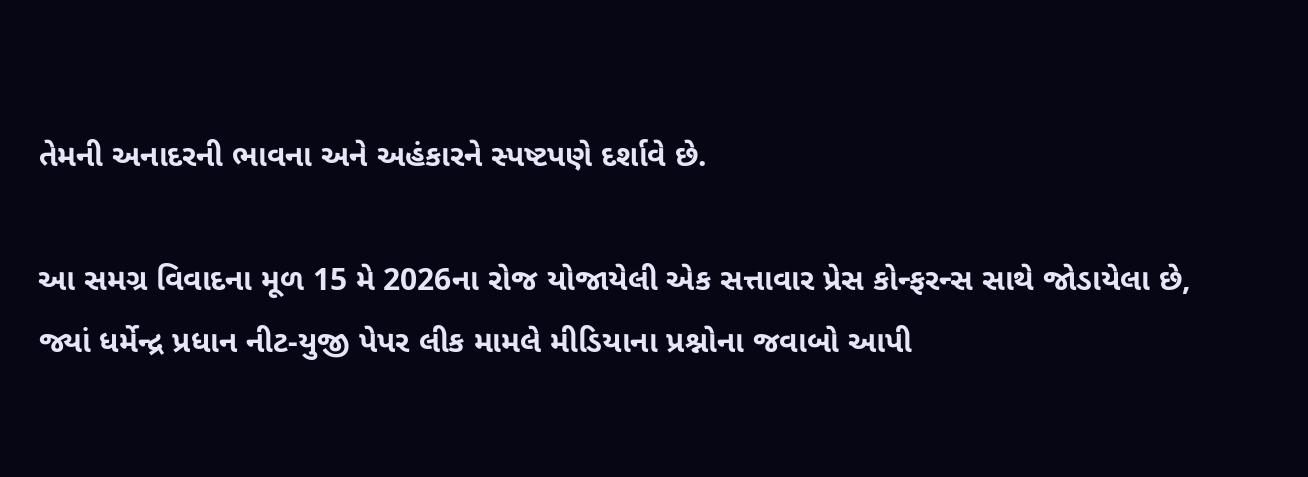તેમની અનાદરની ભાવના અને અહંકારને સ્પષ્ટપણે દર્શાવે છે.

આ સમગ્ર વિવાદના મૂળ 15 મે 2026ના રોજ યોજાયેલી એક સત્તાવાર પ્રેસ કોન્ફરન્સ સાથે જોડાયેલા છે, જ્યાં ધર્મેન્દ્ર પ્રધાન નીટ-યુજી પેપર લીક મામલે મીડિયાના પ્રશ્નોના જવાબો આપી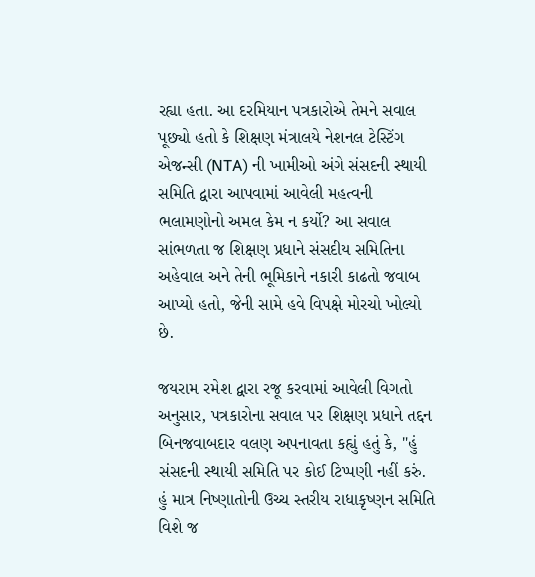રહ્યા હતા. આ દરમિયાન પત્રકારોએ તેમને સવાલ પૂછ્યો હતો કે શિક્ષણ મંત્રાલયે નેશનલ ટેસ્ટિંગ એજન્સી (NTA) ની ખામીઓ અંગે સંસદની સ્થાયી સમિતિ દ્વારા આપવામાં આવેલી મહત્વની ભલામણોનો અમલ કેમ ન કર્યો? આ સવાલ સાંભળતા જ શિક્ષણ પ્રધાને સંસદીય સમિતિના અહેવાલ અને તેની ભૂમિકાને નકારી કાઢતો જવાબ આપ્યો હતો, જેની સામે હવે વિપક્ષે મોરચો ખોલ્યો છે.

જયરામ રમેશ દ્વારા રજૂ કરવામાં આવેલી વિગતો અનુસાર, પત્રકારોના સવાલ પર શિક્ષણ પ્રધાને તદ્દન બિનજવાબદાર વલણ અપનાવતા કહ્યું હતું કે, "હું સંસદની સ્થાયી સમિતિ પર કોઈ ટિપ્પણી નહીં કરું. હું માત્ર નિષ્ણાતોની ઉચ્ચ સ્તરીય રાધાકૃષ્ણન સમિતિ વિશે જ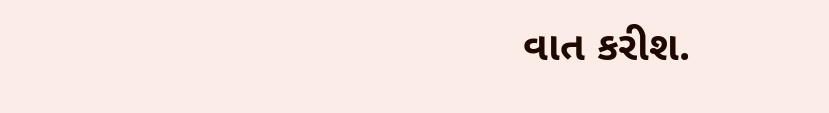વાત કરીશ.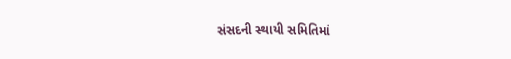સંસદની સ્થાયી સમિતિમાં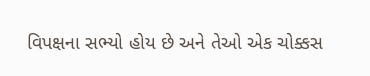વિપક્ષના સભ્યો હોય છે અને તેઓ એક ચોક્કસ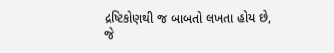દ્રષ્ટિકોણથી જ બાબતો લખતા હોય છે, જે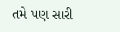તમે પણ સારી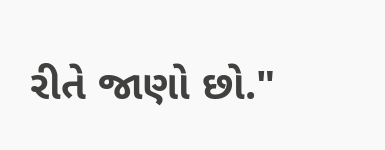રીતે જાણો છો."